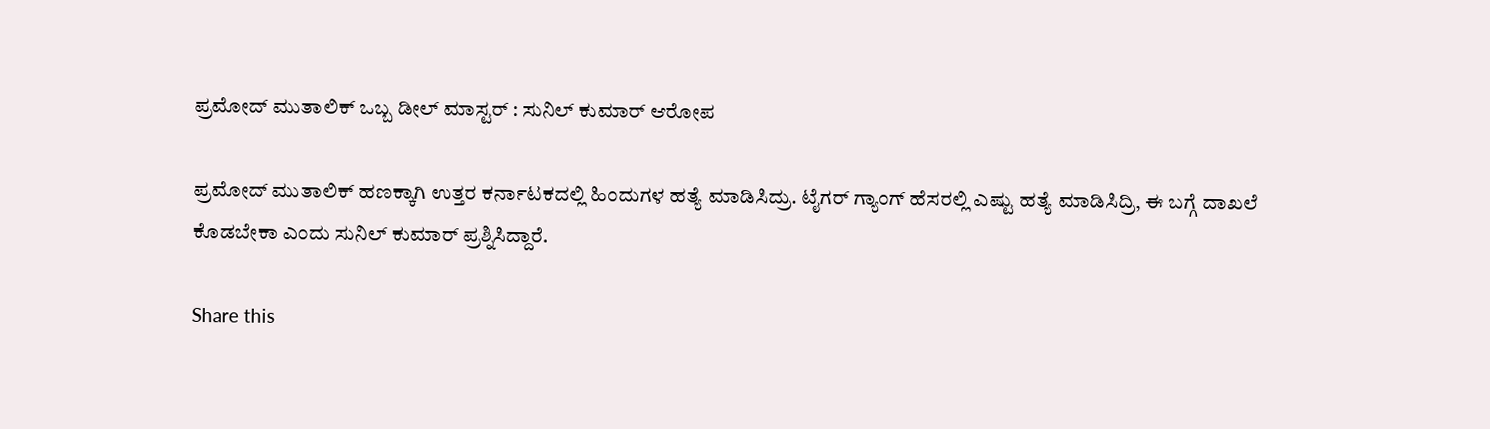ಪ್ರಮೋದ್ ಮುತಾಲಿಕ್ ಒಬ್ಬ ಡೀಲ್ ಮಾಸ್ಟರ್ : ಸುನಿಲ್‌ ಕುಮಾರ್‌ ಆರೋಪ

ಪ್ರಮೋದ್ ಮುತಾಲಿಕ್‌ ಹಣಕ್ಕಾಗಿ ಉತ್ತರ ಕರ್ನಾಟಕದಲ್ಲಿ ಹಿಂದುಗಳ ಹತ್ಯೆ ಮಾಡಿಸಿದ್ರು. ಟೈಗರ್ ಗ್ಯಾಂಗ್ ಹೆಸರಲ್ಲಿ ಎಷ್ಟು ಹತ್ಯೆ ಮಾಡಿಸಿದ್ರಿ, ಈ ಬಗ್ಗೆ ದಾಖಲೆ ಕೊಡಬೇಕಾ ಎಂದು ಸುನಿಲ್‌ ಕುಮಾರ್‌ ಪ್ರಶ್ನಿಸಿದ್ದಾರೆ.

Share this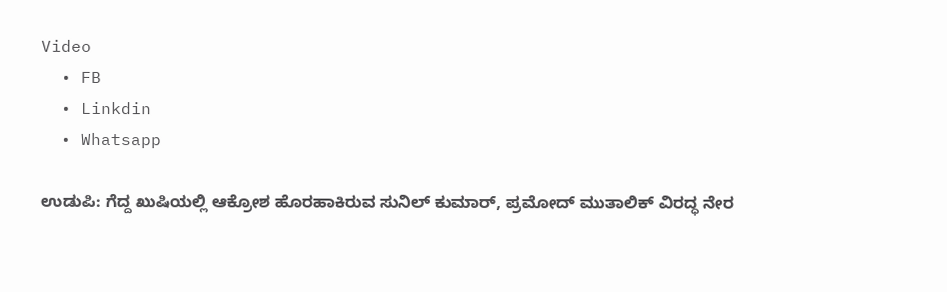Video
  • FB
  • Linkdin
  • Whatsapp

ಉಡುಪಿ: ಗೆದ್ದ ಖುಷಿಯಲ್ಲಿ ಆಕ್ರೋಶ ಹೊರಹಾಕಿರುವ ಸುನಿಲ್ ಕುಮಾರ್‌, ಪ್ರಮೋದ್ ಮುತಾಲಿಕ್ ವಿರದ್ಧ ನೇರ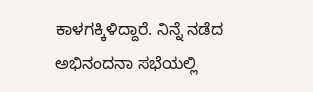ಕಾಳಗಕ್ಕಿಳಿದ್ದಾರೆ. ನಿನ್ನೆ ನಡೆದ ಅಭಿನಂದನಾ ಸಭೆಯಲ್ಲಿ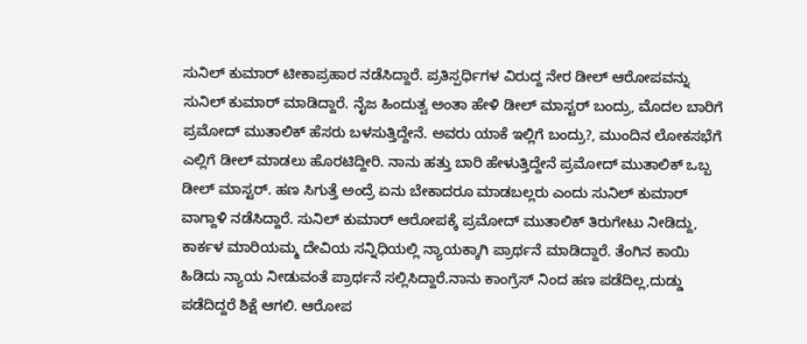ಸುನಿಲ್ ಕುಮಾರ್ ಟೀಕಾಪ್ರಹಾರ ನಡೆಸಿದ್ದಾರೆ. ಪ್ರತಿಸ್ಪರ್ಧಿಗಳ ವಿರುದ್ದ ನೇರ ಡೀಲ್ ಆರೋಪವನ್ನು ಸುನಿಲ್‌ ಕುಮಾರ್‌ ಮಾಡಿದ್ದಾರೆ. ನೈಜ ಹಿಂದುತ್ವ ಅಂತಾ ಹೇಳಿ ಡೀಲ್ ಮಾಸ್ಟರ್ ಬಂದ್ರು, ಮೊದಲ ಬಾರಿಗೆ ಪ್ರಮೋದ್ ಮುತಾಲಿಕ್ ಹೆಸರು ಬಳಸುತ್ತಿದ್ದೇನೆ. ಅವರು ಯಾಕೆ ಇಲ್ಲಿಗೆ ಬಂದ್ರು?, ಮುಂದಿನ ಲೋಕಸಭೆಗೆ ಎಲ್ಲಿಗೆ ಡೀಲ್ ಮಾಡಲು ಹೊರಟಿದ್ದೀರಿ. ನಾನು ಹತ್ತು ಬಾರಿ ಹೇಳುತ್ತಿದ್ದೇನೆ ಪ್ರಮೋದ್ ಮುತಾಲಿಕ್ ಒಬ್ಬ ಡೀಲ್ ಮಾಸ್ಟರ್. ಹಣ ಸಿಗುತ್ತೆ ಅಂದ್ರೆ ಏನು ಬೇಕಾದರೂ ಮಾಡಬಲ್ಲರು ಎಂದು ಸುನಿಲ್‌ ಕುಮಾರ್‌ ವಾಗ್ದಾಳಿ ನಡೆಸಿದ್ದಾರೆ. ಸುನಿಲ್‌ ಕುಮಾರ್‌ ಆರೋಪಕ್ಕೆ ಪ್ರಮೋದ್‌ ಮುತಾಲಿಕ್‌ ತಿರುಗೇಟು ನೀಡಿದ್ದು, ಕಾರ್ಕಳ ಮಾರಿಯಮ್ಮ ದೇವಿಯ ಸನ್ನಿಧಿಯಲ್ಲಿ ನ್ಯಾಯಕ್ಕಾಗಿ ಪ್ರಾರ್ಥನೆ ಮಾಡಿದ್ದಾರೆ. ತೆಂಗಿನ ಕಾಯಿ ಹಿಡಿದು ನ್ಯಾಯ ನೀಡುವಂತೆ ಪ್ರಾರ್ಥನೆ ಸಲ್ಲಿಸಿದ್ದಾರೆ.ನಾನು ಕಾಂಗ್ರೆಸ್ ನಿಂದ ಹಣ ಪಡೆದಿಲ್ಲ,ದುಡ್ಡು ಪಡೆದಿದ್ದರೆ ಶಿಕ್ಷೆ ಆಗಲಿ. ಆರೋಪ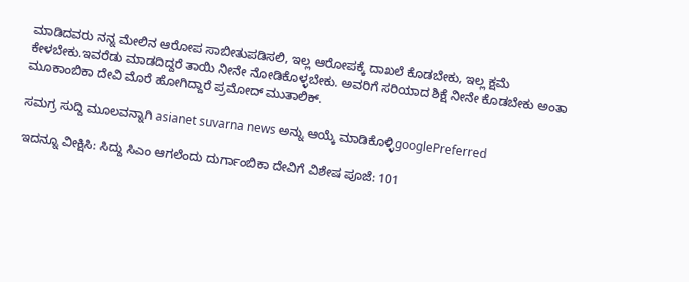ಮಾಡಿದವರು ನನ್ನ ಮೇಲಿನ ಆರೋಪ ಸಾಬೀತುಪಡಿಸಲಿ, ಇಲ್ಲ ಆರೋಪಕ್ಕೆ ದಾಖಲೆ ಕೊಡಬೇಕು, ಇಲ್ಲ ಕ್ಷಮೆ ಕೇಳಬೇಕು.ಇವರೆಡು ಮಾಡದಿದ್ದರೆ ತಾಯಿ ನೀನೇ ನೋಡಿಕೊಳ್ಳಬೇಕು. ಅವರಿಗೆ ಸರಿಯಾದ ಶಿಕ್ಷೆ ನೀನೇ ಕೊಡಬೇಕು ಅಂತಾ ಮೂಕಾಂಬಿಕಾ ದೇವಿ ಮೊರೆ ಹೋಗಿದ್ದಾರೆ ಪ್ರಮೋದ್ ಮುತಾಲಿಕ್.

ಸಮಗ್ರ ಸುದ್ದಿ ಮೂಲವನ್ನಾಗಿ asianet suvarna news ಅನ್ನು ಆಯ್ಕೆ ಮಾಡಿಕೊಳ್ಳಿgooglePreferred

ಇದನ್ನೂ ವೀಕ್ಷಿಸಿ: ಸಿದ್ದು ಸಿಎಂ ಆಗಲೆಂದು ದುರ್ಗಾಂಬಿಕಾ ದೇವಿಗೆ ವಿಶೇಷ ಪೂಜೆ: 101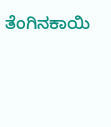ತೆಂಗಿನಕಾಯಿ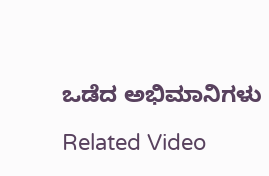ಒಡೆದ ಅಭಿಮಾನಿಗಳು

Related Video